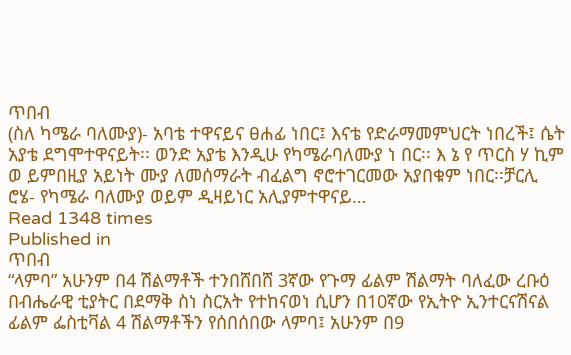ጥበብ
(ስለ ካሜራ ባለሙያ)- አባቴ ተዋናይና ፀሐፊ ነበር፤ እናቴ የድራማመምህርት ነበረች፤ ሴት አያቴ ደግሞተዋናይት፡፡ ወንድ አያቴ እንዲሁ የካሜራባለሙያ ነ በር፡፡ እ ኔ የ ጥርስ ሃ ኪም ወ ይምበዚያ አይነት ሙያ ለመሰማራት ብፈልግ ኖሮተገርመው አያበቁም ነበር፡፡ቻርሊ ሮሄ- የካሜራ ባለሙያ ወይም ዲዛይነር አሊያምተዋናይ…
Read 1348 times
Published in
ጥበብ
“ላምባ” አሁንም በ4 ሽልማቶች ተንበሸበሸ 3ኛው የጉማ ፊልም ሽልማት ባለፈው ረቡዕ በብሔራዊ ቲያትር በደማቅ ስነ ስርአት የተከናወነ ሲሆን በ10ኛው የኢትዮ ኢንተርናሽናል ፊልም ፌስቲቫል 4 ሽልማቶችን የሰበሰበው ላምባ፤ አሁንም በ9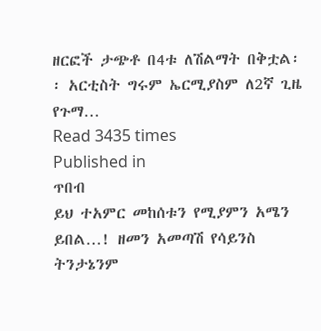ዘርፎች ታጭቶ በ4ቱ ለሽልማት በቅቷል፡፡ አርቲስት ግሩም ኤርሚያስም ለ2ኛ ጊዜ የጉማ…
Read 3435 times
Published in
ጥበብ
ይህ ተአምር መከሰቱን የሚያምን አሜን ይበል…! ዘመን አመጣሽ የሳይንስ ትንታኔንም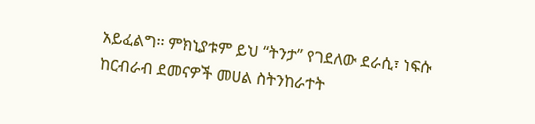አይፈልግ፡፡ ምክኒያቱም ይህ “ትንታ” የገደለው ደራሲ፣ ነፍሱ ከርብራብ ደመናዎች መሀል ስትንከራተት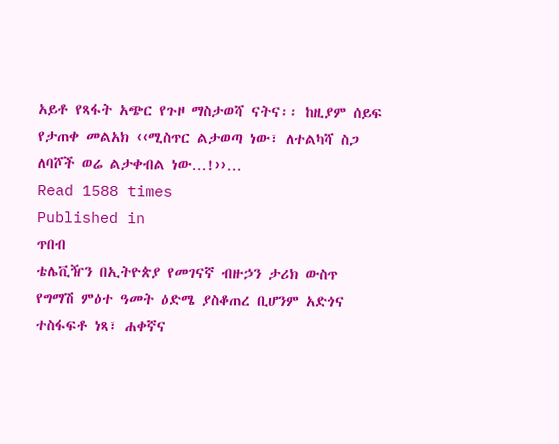አይቶ የጻፋት አጭር የጉዞ ማስታወሻ ናትና፡፡ ከዚያም ሰይፍ የታጠቀ መልአክ ‹‹ሚስጥር ልታወጣ ነው፣ ለተልካሻ ስጋ ለባሾች ወሬ ልታቀብል ነው…!››…
Read 1588 times
Published in
ጥበብ
ቴሌቪዥን በኢትዮጵያ የመገናኛ ብዙኃን ታሪክ ውስጥ የግማሽ ምዕተ ዓመት ዕድሜ ያስቆጠረ ቢሆንም አድጎና ተስፋፍቶ ነጻ፣ ሐቀኛና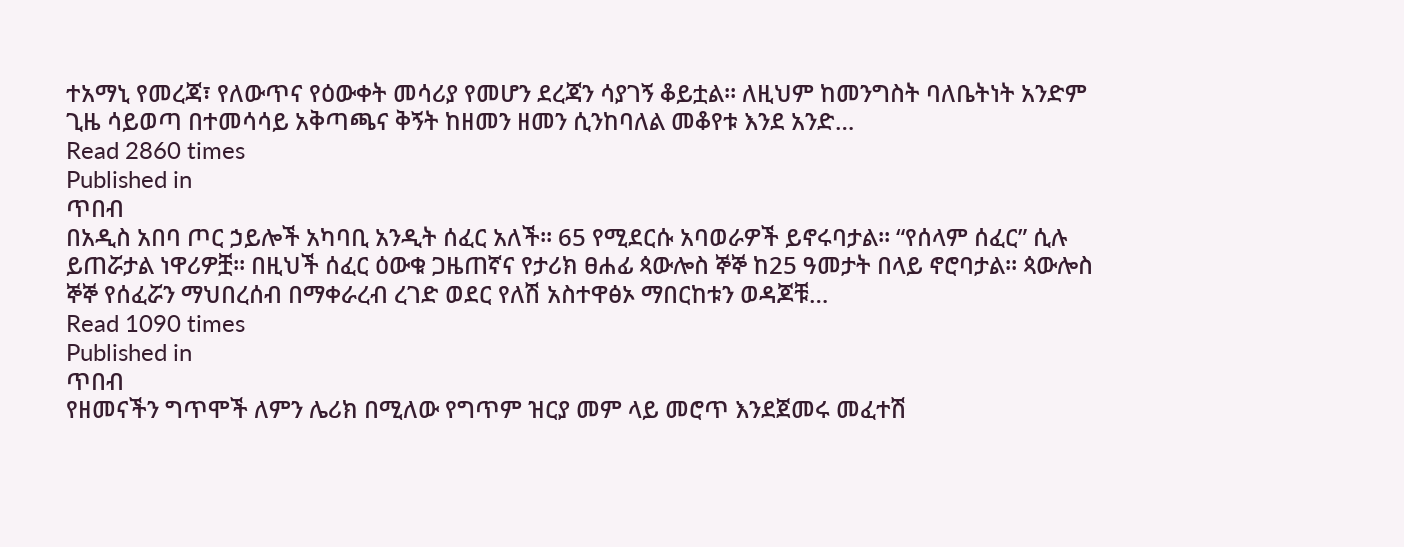ተአማኒ የመረጃ፣ የለውጥና የዕውቀት መሳሪያ የመሆን ደረጃን ሳያገኝ ቆይቷል፡፡ ለዚህም ከመንግስት ባለቤትነት አንድም ጊዜ ሳይወጣ በተመሳሳይ አቅጣጫና ቅኝት ከዘመን ዘመን ሲንከባለል መቆየቱ እንደ አንድ…
Read 2860 times
Published in
ጥበብ
በአዲስ አበባ ጦር ኃይሎች አካባቢ አንዲት ሰፈር አለች፡፡ 65 የሚደርሱ አባወራዎች ይኖሩባታል፡፡ “የሰላም ሰፈር” ሲሉ ይጠሯታል ነዋሪዎቿ፡፡ በዚህች ሰፈር ዕውቁ ጋዜጠኛና የታሪክ ፀሐፊ ጳውሎስ ኞኞ ከ25 ዓመታት በላይ ኖሮባታል፡፡ ጳውሎስ ኞኞ የሰፈሯን ማህበረሰብ በማቀራረብ ረገድ ወደር የለሽ አስተዋፅኦ ማበርከቱን ወዳጆቹ…
Read 1090 times
Published in
ጥበብ
የዘመናችን ግጥሞች ለምን ሌሪክ በሚለው የግጥም ዝርያ መም ላይ መሮጥ እንደጀመሩ መፈተሽ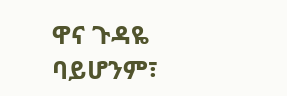ዋና ጉዳዬ ባይሆንም፣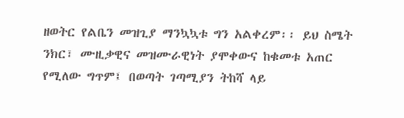ዘወትር የልቤን መዝጊያ ማንኳኳቱ ግን አልቀረም፡፡ ይህ ስሜት ንክር፣ ሙዚቃዊና መዝሙራዊነት ያሞቀውና ከቁመቱ አጠር የሚለው ግጥም፤ በወጣት ገጣሚያን ትከሻ ላይ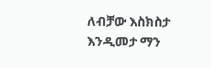ለብቻው እስክስታ እንዲመታ ማን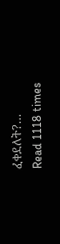ፈቀደለት?…
Read 1118 times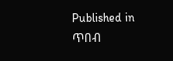Published in
ጥበብ